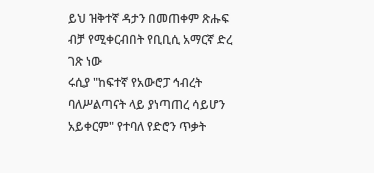ይህ ዝቅተኛ ዳታን በመጠቀም ጽሑፍ ብቻ የሚቀርብበት የቢቢሲ አማርኛ ድረ ገጽ ነው
ሩሲያ "ከፍተኛ የአውሮፓ ኅብረት ባለሥልጣናት ላይ ያነጣጠረ ሳይሆን አይቀርም" የተባለ የድሮን ጥቃት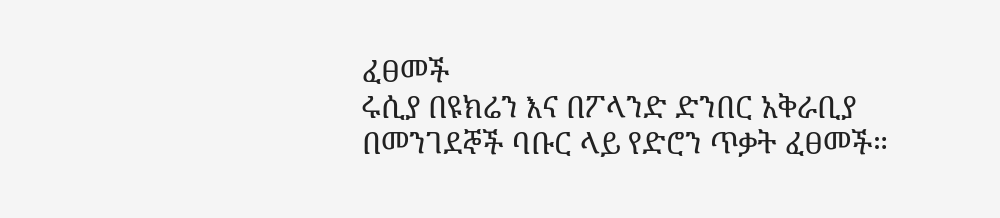ፈፀመች
ሩሲያ በዩክሬን እና በፖላንድ ድንበር አቅራቢያ በመንገደኞች ባቡር ላይ የድሮን ጥቃት ፈፀመች።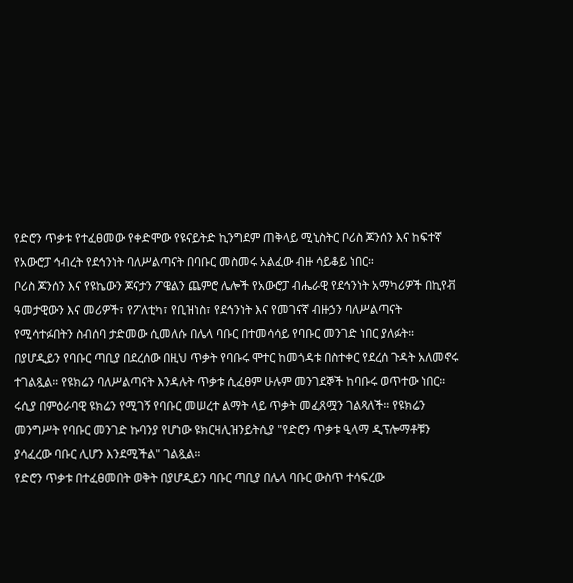የድሮን ጥቃቱ የተፈፀመው የቀድሞው የዩናይትድ ኪንግደም ጠቅላይ ሚኒስትር ቦሪስ ጆንሰን እና ከፍተኛ የአውሮፓ ኅብረት የደኅንነት ባለሥልጣናት በባቡር መስመሩ አልፈው ብዙ ሳይቆይ ነበር።
ቦሪስ ጆንሰን እና የዩኬውን ጆናታን ፖዌልን ጨምሮ ሌሎች የአውሮፓ ብሔራዊ የደኅንነት አማካሪዎች በኪየቭ ዓመታዊውን እና መሪዎች፣ የፖለቲካ፣ የቢዝነስ፣ የደኅንነት እና የመገናኛ ብዙኃን ባለሥልጣናት የሚሳተፉበትን ስብሰባ ታድመው ሲመለሱ በሌላ ባቡር በተመሳሳይ የባቡር መንገድ ነበር ያለፉት።
በያሆዲይን የባቡር ጣቢያ በደረሰው በዚህ ጥቃት የባቡሩ ሞተር ከመጎዳቱ በስተቀር የደረሰ ጉዳት አለመኖሩ ተገልጿል። የዩክሬን ባለሥልጣናት እንዳሉት ጥቃቱ ሲፈፀም ሁሉም መንገደኞች ከባቡሩ ወጥተው ነበር።
ሩሲያ በምዕራባዊ ዩክሬን የሚገኝ የባቡር መሠረተ ልማት ላይ ጥቃት መፈጸሟን ገልጻለች። የዩክሬን መንግሥት የባቡር መንገድ ኩባንያ የሆነው ዩክርዛሊዝንይትሲያ "የድሮን ጥቃቱ ዒላማ ዲፕሎማቶቹን ያሳፈረው ባቡር ሊሆን እንደሚችል" ገልጿል።
የድሮን ጥቃቱ በተፈፀመበት ወቅት በያሆዲይን ባቡር ጣቢያ በሌላ ባቡር ውስጥ ተሳፍረው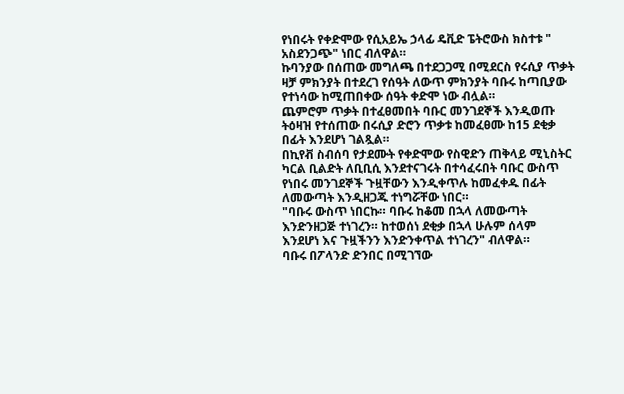የነበሩት የቀድሞው የሲአይኤ ኃላፊ ዴቪድ ፔትሮውስ ክስተቱ " አስደንጋጭ" ነበር ብለዋል።
ኩባንያው በሰጠው መግለጫ በተደጋጋሚ በሚደርስ የሩሲያ ጥቃት ዛቻ ምክንያት በተደረገ የሰዓት ለውጥ ምክንያት ባቡሩ ከጣቢያው የተነሳው ከሚጠበቀው ሰዓት ቀድሞ ነው ብሏል።
ጨምሮም ጥቃት በተፈፀመበት ባቡር መንገደኞች እንዲወጡ ትዕዛዝ የተሰጠው በሩሲያ ድሮን ጥቃቱ ከመፈፀሙ ከ15 ደቂቃ በፊት እንደሆነ ገልጿል።
በኪየቭ ስብሰባ የታደሙት የቀድሞው የስዊድን ጠቅላይ ሚኒስትር ካርል ቢልድት ለቢቢሲ እንደተናገሩት በተሳፈሩበት ባቡር ውስጥ የነበሩ መንገደኞች ጉዟቸውን እንዲቀጥሉ ከመፈቀዱ በፊት ለመውጣት እንዲዘጋጁ ተነግሯቸው ነበር።
"ባቡሩ ውስጥ ነበርኩ። ባቡሩ ከቆመ በኋላ ለመውጣት እንድንዘጋጅ ተነገረን። ከተወሰነ ደቂቃ በኋላ ሁሉም ሰላም እንደሆነ እና ጉዟችንን እንድንቀጥል ተነገረን" ብለዋል።
ባቡሩ በፖላንድ ድንበር በሚገኘው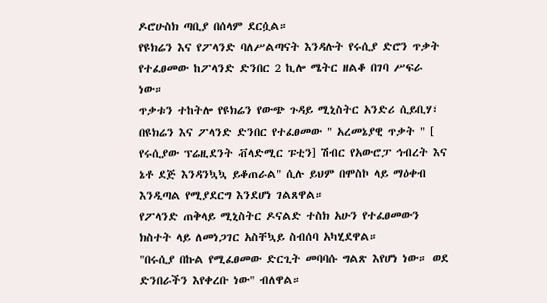ዶሮሁስክ ጣቢያ በሰላም ደርሷል።
የዩክሬን እና የፖላንድ ባለሥልጣናት እንዳሉት የሩሲያ ድሮን ጥቃት የተፈፀመው ከፖላንድ ድንበር 2 ኪሎ ሜትር ዘልቆ በገባ ሥፍራ ነው።
ጥቃቱን ተከትሎ የዩክሬን የውጭ ጉዳይ ሚኒስትር አንድሪ ሲይቢሃ፣ በዩክሬን እና ፖላንድ ድንበር የተፈፀመው " አረመኔያዊ ጥቃት " [ የሩሲያው ፕሬዚደንት ቭላድሚር ፑቲን] ሽብር የአውሮፓ ኅብረት እና ኔቶ ደጅ እንዳንኳኳ ይቆጠራል" ሲሉ ይህም በሞስኮ ላይ ማዕቀብ እንዲጣል የሚያደርግ እንደሆነ ገልጸዋል።
የፖላንድ ጠቅላይ ሚኒስትር ዶናልድ ተስክ አሁን የተፈፀመውን ክስተት ላይ ለመነጋገር አስቸኳይ ስብሰባ አካሂደዋል።
"በሩሲያ በኩል የሚፈፀመው ድርጊት መባባሱ ግልጽ እየሆነ ነው። ወደ ድንበራችን እየቀረቡ ነው" ብለዋል።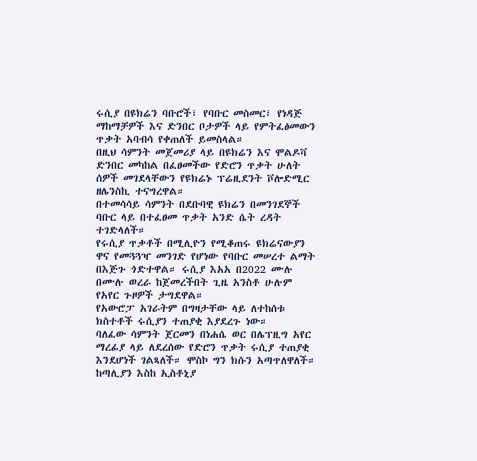ሩሲያ በዩክሬን ባቡሮች፣ የባቡር መስመር፣ የነዳጅ ማከማቻዎች እና ድንበር ቦታዎች ላይ የምትፈፅመውን ጥቃት አባብሳ የቀጠለች ይመስላል።
በዚህ ሳምንት መጀመሪያ ላይ በዩክሬን እና ሞልዶቫ ድንበር መካከል በፈፀመችው የድሮን ጥቃት ሁለት ሰዎች መገደላቸውን የዩክሬኑ ፕሬዚደንት ቮሎድሚር ዘሌንስኪ ተናግረዋል።
በተመሳሳይ ሳምንት በደቡባዊ ዩክሬን በመንገደኞች ባቡር ላይ በተፈፀመ ጥቃት አንድ ሴት ረዳት ተገድላለች።
የሩሲያ ጥቃቶች በሚሊዮን የሚቆጠሩ ዩክሬናውያን ዋና የመጓጓዣ መንገድ የሆነው የባቡር መሠረተ ልማት በእጅጉ ጎድተዋል። ሩሲያ እአአ በ2022 ሙሉ በሙሉ ወረራ ከጀመረችበት ጊዜ አንስቶ ሁሉም የአየር ጉዞዎች ታግደዋል።
የአውሮፓ አገራትም በግዛታቸው ላይ ለተከሰቱ ክስተቶች ሩሲያን ተጠያቂ እያደረጉ ነው።
ባለፈው ሳምንት ጀርመን በነሐሴ ወር በሌፕዚግ አየር ማረፊያ ላይ ለደረሰው የድሮን ጥቃት ሩሲያ ተጠያቂ እንደሆነች ገልጻለች። ሞስኮ ግን ክሱን አጣጥለዋለች።
ከጣሊያን እስከ ኢስቶኒያ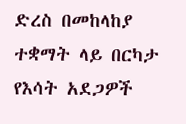ድረስ በመከላከያ ተቋማት ላይ በርካታ የእሳት አደጋዎች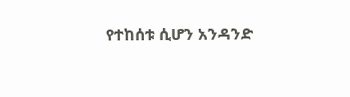የተከሰቱ ሲሆን አንዳንድ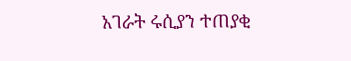አገራት ሩሲያን ተጠያቂ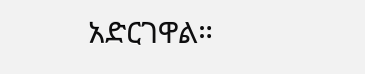አድርገዋል።